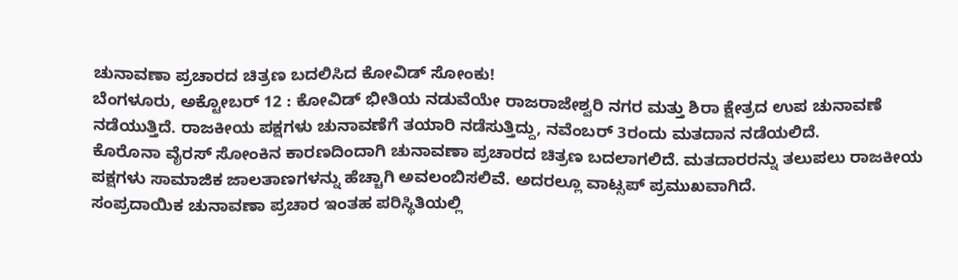ಚುನಾವಣಾ ಪ್ರಚಾರದ ಚಿತ್ರಣ ಬದಲಿಸಿದ ಕೋವಿಡ್ ಸೋಂಕು!
ಬೆಂಗಳೂರು, ಅಕ್ಟೋಬರ್ 12 : ಕೋವಿಡ್ ಭೀತಿಯ ನಡುವೆಯೇ ರಾಜರಾಜೇಶ್ವರಿ ನಗರ ಮತ್ತು ಶಿರಾ ಕ್ಷೇತ್ರದ ಉಪ ಚುನಾವಣೆ ನಡೆಯುತ್ತಿದೆ. ರಾಜಕೀಯ ಪಕ್ಷಗಳು ಚುನಾವಣೆಗೆ ತಯಾರಿ ನಡೆಸುತ್ತಿದ್ದು, ನವೆಂಬರ್ 3ರಂದು ಮತದಾನ ನಡೆಯಲಿದೆ.
ಕೊರೊನಾ ವೈರಸ್ ಸೋಂಕಿನ ಕಾರಣದಿಂದಾಗಿ ಚುನಾವಣಾ ಪ್ರಚಾರದ ಚಿತ್ರಣ ಬದಲಾಗಲಿದೆ. ಮತದಾರರನ್ನು ತಲುಪಲು ರಾಜಕೀಯ ಪಕ್ಷಗಳು ಸಾಮಾಜಿಕ ಜಾಲತಾಣಗಳನ್ನು ಹೆಚ್ಚಾಗಿ ಅವಲಂಬಿಸಲಿವೆ. ಅದರಲ್ಲೂ ವಾಟ್ಸಪ್ ಪ್ರಮುಖವಾಗಿದೆ.
ಸಂಪ್ರದಾಯಿಕ ಚುನಾವಣಾ ಪ್ರಚಾರ ಇಂತಹ ಪರಿಸ್ಥಿತಿಯಲ್ಲಿ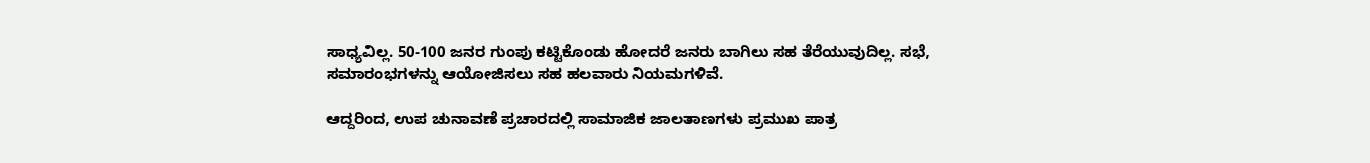ಸಾಧ್ಯವಿಲ್ಲ. 50-100 ಜನರ ಗುಂಪು ಕಟ್ಟಿಕೊಂಡು ಹೋದರೆ ಜನರು ಬಾಗಿಲು ಸಹ ತೆರೆಯುವುದಿಲ್ಲ. ಸಭೆ, ಸಮಾರಂಭಗಳನ್ನು ಆಯೋಜಿಸಲು ಸಹ ಹಲವಾರು ನಿಯಮಗಳಿವೆ.

ಆದ್ದರಿಂದ, ಉಪ ಚುನಾವಣೆ ಪ್ರಚಾರದಲ್ಲಿ ಸಾಮಾಜಿಕ ಜಾಲತಾಣಗಳು ಪ್ರಮುಖ ಪಾತ್ರ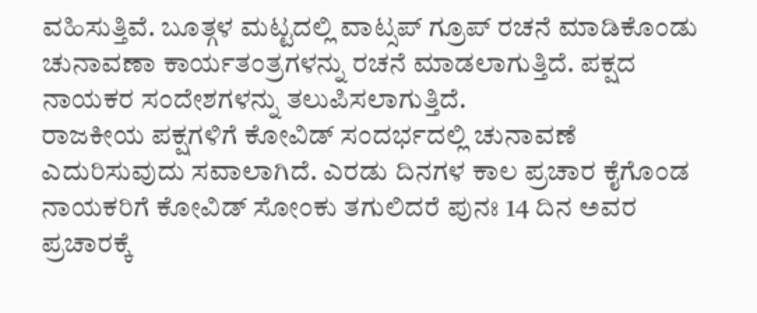ವಹಿಸುತ್ತಿವೆ. ಬೂತ್ಗಳ ಮಟ್ಟದಲ್ಲಿ ವಾಟ್ಸಪ್ ಗ್ರೂಪ್ ರಚನೆ ಮಾಡಿಕೊಂಡು ಚುನಾವಣಾ ಕಾರ್ಯತಂತ್ರಗಳನ್ನು ರಚನೆ ಮಾಡಲಾಗುತ್ತಿದೆ. ಪಕ್ಷದ ನಾಯಕರ ಸಂದೇಶಗಳನ್ನು ತಲುಪಿಸಲಾಗುತ್ತಿದೆ.
ರಾಜಕೀಯ ಪಕ್ಷಗಳಿಗೆ ಕೋವಿಡ್ ಸಂದರ್ಭದಲ್ಲಿ ಚುನಾವಣೆ ಎದುರಿಸುವುದು ಸವಾಲಾಗಿದೆ. ಎರಡು ದಿನಗಳ ಕಾಲ ಪ್ರಚಾರ ಕೈಗೊಂಡ ನಾಯಕರಿಗೆ ಕೋವಿಡ್ ಸೋಂಕು ತಗುಲಿದರೆ ಪುನಃ 14 ದಿನ ಅವರ ಪ್ರಚಾರಕ್ಕೆ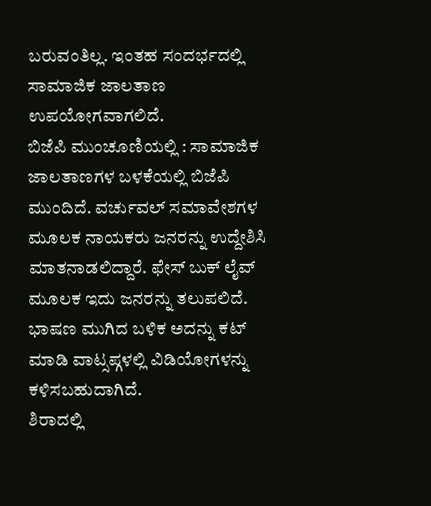ಬರುವಂತಿಲ್ಲ. ಇಂತಹ ಸಂದರ್ಭದಲ್ಲಿ ಸಾಮಾಜಿಕ ಜಾಲತಾಣ ಉಪಯೋಗವಾಗಲಿದೆ.
ಬಿಜೆಪಿ ಮುಂಚೂಣಿಯಲ್ಲಿ : ಸಾಮಾಜಿಕ ಜಾಲತಾಣಗಳ ಬಳಕೆಯಲ್ಲಿ ಬಿಜೆಪಿ ಮುಂದಿದೆ. ವರ್ಚುವಲ್ ಸಮಾವೇಶಗಳ ಮೂಲಕ ನಾಯಕರು ಜನರನ್ನು ಉದ್ದೇಶಿಸಿ ಮಾತನಾಡಲಿದ್ದಾರೆ. ಫೇಸ್ ಬುಕ್ ಲೈವ್ ಮೂಲಕ ಇದು ಜನರನ್ನು ತಲುಪಲಿದೆ. ಭಾಷಣ ಮುಗಿದ ಬಳಿಕ ಅದನ್ನು ಕಟ್ ಮಾಡಿ ವಾಟ್ಸಪ್ಗಳಲ್ಲಿ ವಿಡಿಯೋಗಳನ್ನು ಕಳಿಸಬಹುದಾಗಿದೆ.
ಶಿರಾದಲ್ಲಿ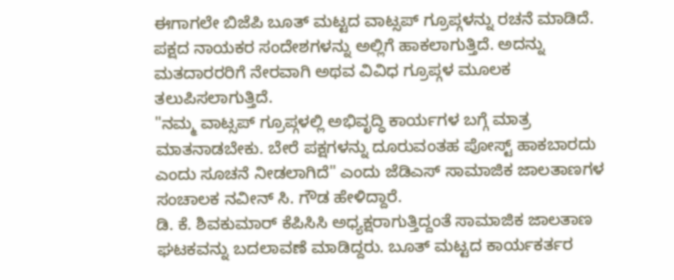ಈಗಾಗಲೇ ಬಿಜೆಪಿ ಬೂತ್ ಮಟ್ಟದ ವಾಟ್ಸಪ್ ಗ್ರೂಪ್ಗಳನ್ನು ರಚನೆ ಮಾಡಿದೆ. ಪಕ್ಷದ ನಾಯಕರ ಸಂದೇಶಗಳನ್ನು ಅಲ್ಲಿಗೆ ಹಾಕಲಾಗುತ್ತಿದೆ. ಅದನ್ನು ಮತದಾರರರಿಗೆ ನೇರವಾಗಿ ಅಥವ ವಿವಿಧ ಗ್ರೂಪ್ಗಳ ಮೂಲಕ ತಲುಪಿಸಲಾಗುತ್ತಿದೆ.
"ನಮ್ಮ ವಾಟ್ಸಪ್ ಗ್ರೂಪ್ಗಳಲ್ಲಿ ಅಭಿವೃದ್ಧಿ ಕಾರ್ಯಗಳ ಬಗ್ಗೆ ಮಾತ್ರ ಮಾತನಾಡಬೇಕು. ಬೇರೆ ಪಕ್ಷಗಳನ್ನು ದೂರುವಂತಹ ಪೋಸ್ಟ್ ಹಾಕಬಾರದು ಎಂದು ಸೂಚನೆ ನೀಡಲಾಗಿದೆ" ಎಂದು ಜೆಡಿಎಸ್ ಸಾಮಾಜಿಕ ಜಾಲತಾಣಗಳ ಸಂಚಾಲಕ ನವೀನ್ ಸಿ. ಗೌಡ ಹೇಳಿದ್ದಾರೆ.
ಡಿ. ಕೆ. ಶಿವಕುಮಾರ್ ಕೆಪಿಸಿಸಿ ಅಧ್ಯಕ್ಷರಾಗುತ್ತಿದ್ದಂತೆ ಸಾಮಾಜಿಕ ಜಾಲತಾಣ ಘಟಕವನ್ನು ಬದಲಾವಣೆ ಮಾಡಿದ್ದರು. ಬೂತ್ ಮಟ್ಟದ ಕಾರ್ಯಕರ್ತರ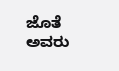ಜೊತೆ ಅವರು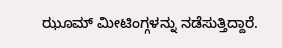ಝೂಮ್ ಮೀಟಿಂಗ್ಗಳನ್ನು ನಡೆಸುತ್ತಿದ್ದಾರೆ.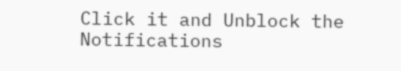Click it and Unblock the Notifications